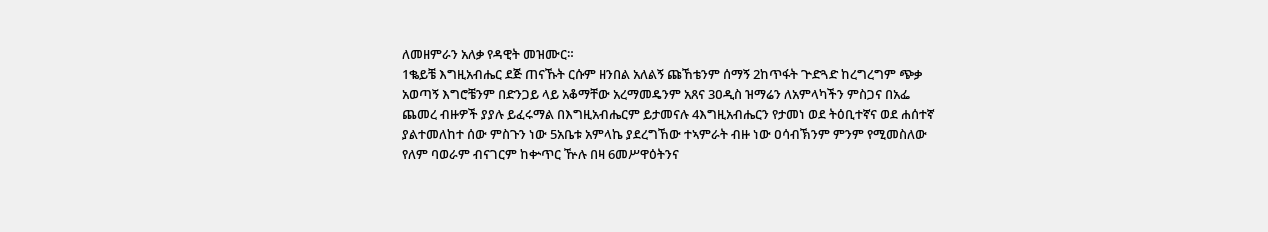ለመዘምራን አለቃ የዳዊት መዝሙር።
1ቈይቼ እግዚአብሔር ደጅ ጠናኹት ርሱም ዘንበል አለልኝ ጩኸቴንም ሰማኝ 2ከጥፋት ጕድጓድ ከረግረግም ጭቃ አወጣኝ እግሮቼንም በድንጋይ ላይ አቆማቸው አረማመዴንም አጸና 3ዐዲስ ዝማሬን ለአምላካችን ምስጋና በአፌ ጨመረ ብዙዎች ያያሉ ይፈሩማል በእግዚአብሔርም ይታመናሉ 4እግዚአብሔርን የታመነ ወደ ትዕቢተኛና ወደ ሐሰተኛ ያልተመለከተ ሰው ምስጉን ነው 5አቤቱ አምላኬ ያደረግኸው ተኣምራት ብዙ ነው ዐሳብኽንም ምንም የሚመስለው የለም ባወራም ብናገርም ከቍጥር ዅሉ በዛ 6መሥዋዕትንና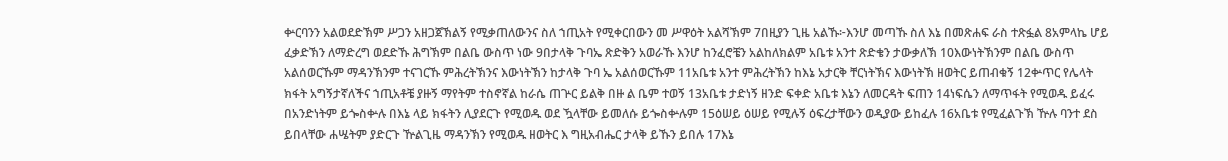ቍርባንን አልወደድኽም ሥጋን አዘጋጀኽልኝ የሚቃጠለውንና ስለ ኀጢአት የሚቀርበውን መ ሥዋዕት አልሻኽም 7በዚያን ጊዜ አልኹ፦እንሆ መጣኹ ስለ እኔ በመጽሐፍ ራስ ተጽፏል 8አምላኬ ሆይ ፈቃድኽን ለማድረግ ወደድኹ ሕግኽም በልቤ ውስጥ ነው 9በታላቅ ጉባኤ ጽድቅን አወራኹ እንሆ ከንፈሮቼን አልከለክልም አቤቱ አንተ ጽድቄን ታውቃለኽ 10እውነትኽንም በልቤ ውስጥ አልሰወርኹም ማዳንኽንም ተናገርኹ ምሕረትኽንና እውነትኽን ከታላቅ ጉባ ኤ አልሰወርኹም 11አቤቱ አንተ ምሕረትኽን ከእኔ አታርቅ ቸርነትኽና እውነትኽ ዘወትር ይጠብቁኝ 12ቍጥር የሌላት ክፋት አግኝታኛለችና ኀጢአቶቼ ያዙኝ ማየትም ተስኖኛል ከራሴ ጠጕር ይልቅ በዙ ል ቤም ተወኝ 13አቤቱ ታድነኝ ዘንድ ፍቀድ አቤቱ እኔን ለመርዳት ፍጠን 14ነፍሴን ለማጥፋት የሚወዱ ይፈሩ በአንድነትም ይጐስቍሉ በእኔ ላይ ክፋትን ሊያደርጉ የሚወዱ ወደ ዃላቸው ይመለሱ ይጐስቍሉም 15ዕሠይ ዕሠይ የሚሉኝ ዕፍረታቸውን ወዲያው ይከፈሉ 16አቤቱ የሚፈልጉኽ ዅሉ ባንተ ደስ ይበላቸው ሐሤትም ያድርጉ ዅልጊዜ ማዳንኽን የሚወዱ ዘወትር እ ግዚአብሔር ታላቅ ይኹን ይበሉ 17እኔ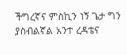ችግረኛና ምስኪን ነኝ ጌታ ግን ያስብልኛል አንተ ረዳቴና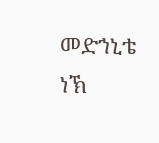መድኀኒቴ ነኽ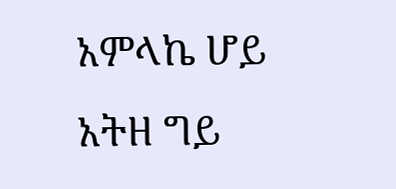አምላኬ ሆይ አትዘ ግይ